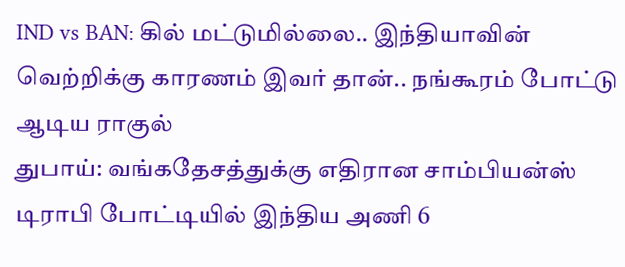IND vs BAN: கில் மட்டுமில்லை.. இந்தியாவின் வெற்றிக்கு காரணம் இவர் தான்.. நங்கூரம் போட்டு ஆடிய ராகுல்
துபாய்: வங்கதேசத்துக்கு எதிரான சாம்பியன்ஸ் டிராபி போட்டியில் இந்திய அணி 6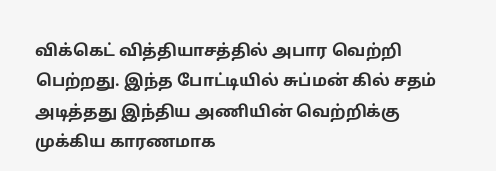விக்கெட் வித்தியாசத்தில் அபார வெற்றி பெற்றது. இந்த போட்டியில் சுப்மன் கில் சதம் அடித்தது இந்திய அணியின் வெற்றிக்கு முக்கிய காரணமாக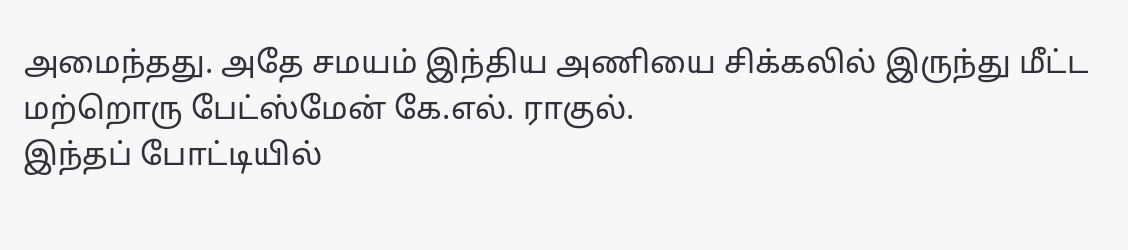அமைந்தது. அதே சமயம் இந்திய அணியை சிக்கலில் இருந்து மீட்ட மற்றொரு பேட்ஸ்மேன் கே.எல். ராகுல்.
இந்தப் போட்டியில்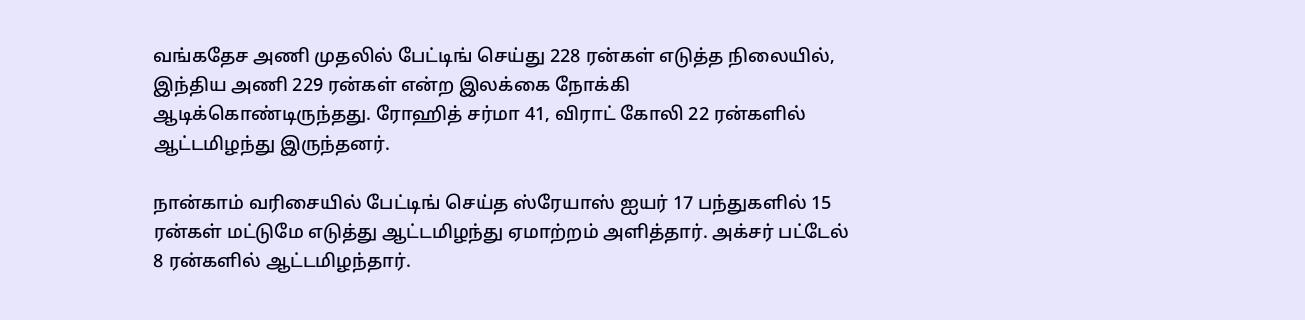வங்கதேச அணி முதலில் பேட்டிங் செய்து 228 ரன்கள் எடுத்த நிலையில், இந்திய அணி 229 ரன்கள் என்ற இலக்கை நோக்கி ஆடிக்கொண்டிருந்தது. ரோஹித் சர்மா 41, விராட் கோலி 22 ரன்களில் ஆட்டமிழந்து இருந்தனர்.

நான்காம் வரிசையில் பேட்டிங் செய்த ஸ்ரேயாஸ் ஐயர் 17 பந்துகளில் 15 ரன்கள் மட்டுமே எடுத்து ஆட்டமிழந்து ஏமாற்றம் அளித்தார். அக்சர் பட்டேல் 8 ரன்களில் ஆட்டமிழந்தார்.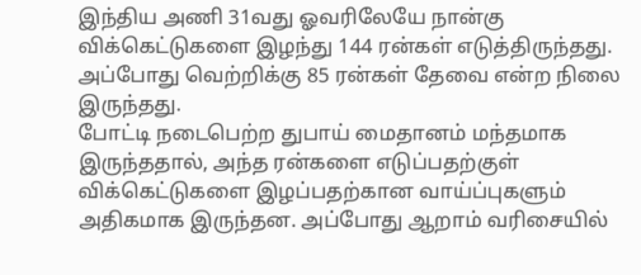இந்திய அணி 31வது ஓவரிலேயே நான்கு விக்கெட்டுகளை இழந்து 144 ரன்கள் எடுத்திருந்தது. அப்போது வெற்றிக்கு 85 ரன்கள் தேவை என்ற நிலை இருந்தது.
போட்டி நடைபெற்ற துபாய் மைதானம் மந்தமாக இருந்ததால், அந்த ரன்களை எடுப்பதற்குள் விக்கெட்டுகளை இழப்பதற்கான வாய்ப்புகளும் அதிகமாக இருந்தன. அப்போது ஆறாம் வரிசையில்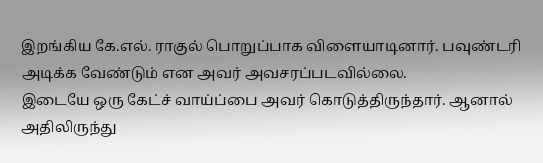இறங்கிய கே.எல். ராகுல் பொறுப்பாக விளையாடினார். பவுண்டரி அடிக்க வேண்டும் என அவர் அவசரப்படவில்லை.
இடையே ஒரு கேட்ச் வாய்ப்பை அவர் கொடுத்திருந்தார். ஆனால் அதிலிருந்து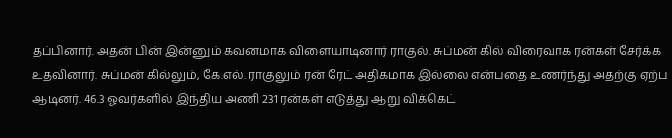தப்பினார். அதன் பின் இன்னும் கவனமாக விளையாடினார் ராகுல். சுப்மன் கில் விரைவாக ரன்கள் சேர்க்க உதவினார். சுப்மன் கில்லும், கே.எல். ராகுலும் ரன் ரேட் அதிகமாக இல்லை என்பதை உணர்ந்து அதற்கு ஏற்ப ஆடினர். 46.3 ஓவர்களில் இந்திய அணி 231 ரன்கள் எடுத்து ஆறு விக்கெட்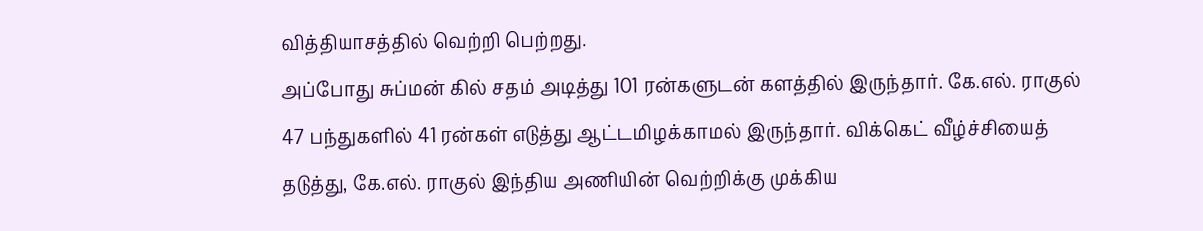வித்தியாசத்தில் வெற்றி பெற்றது.
அப்போது சுப்மன் கில் சதம் அடித்து 101 ரன்களுடன் களத்தில் இருந்தார். கே.எல். ராகுல் 47 பந்துகளில் 41 ரன்கள் எடுத்து ஆட்டமிழக்காமல் இருந்தார். விக்கெட் வீழ்ச்சியைத் தடுத்து, கே.எல். ராகுல் இந்திய அணியின் வெற்றிக்கு முக்கிய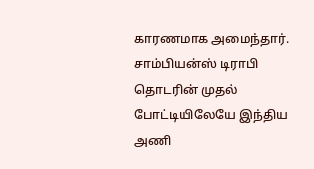காரணமாக அமைந்தார். சாம்பியன்ஸ் டிராபி தொடரின் முதல் போட்டியிலேயே இந்திய அணி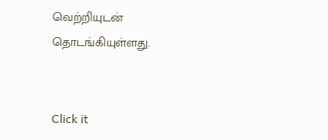வெற்றியுடன் தொடங்கியுள்ளது.


Click it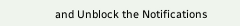and Unblock the Notifications